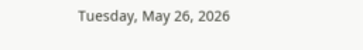Tuesday, May 26, 2026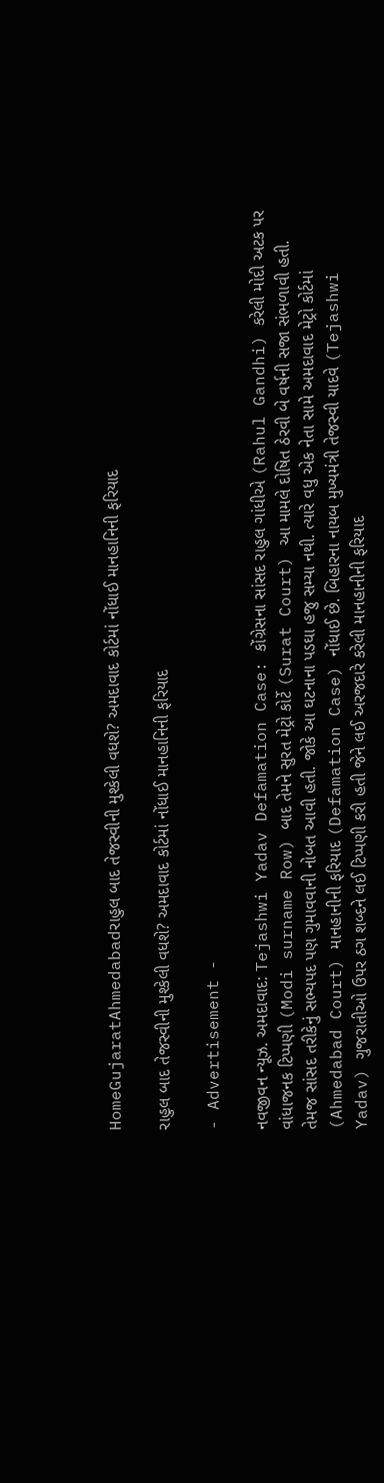HomeGujaratAhmedabadરાહુલ બાદ તેજસ્વીની મુશ્કેલી વધશે? અમદાવાદ કોર્ટમાં નોંધાઈ માનહાનિની ફરિયાદ

રાહુલ બાદ તેજસ્વીની મુશ્કેલી વધશે? અમદાવાદ કોર્ટમાં નોંધાઈ માનહાનિની ફરિયાદ

- Advertisement -

નવજીવન ન્યૂઝ. અમદાવાદ: Tejashwi Yadav Defamation Case: કોંગ્રેસના સાંસદ રાહુલ ગાંધીએ (Rahul Gandhi) કરેલી મોદી અટક પર વાંધાજનક ટિપ્પણી (Modi surname Row) બાદ તેમને સુરત મેટ્રો કોર્ટે (Surat Court) આ મામલે દોષિત ઠેરવી બે વર્ષની સજા સંભળાવી હતી. તેમજ સાંસદ તરીકેનું સભ્યપદ પણ ગુમાવવાની નોબત આવી હતી. જોકે આ ઘટનાના પડઘા હજુ સમ્યા નથી. ત્યારે વધુ એક નેતા સામે અમદાવાદ મેટ્રો કોર્ટમાં (Ahmedabad Court) માનહાનીની ફરિયાદ (Defamation Case) નોંધાઈ છે. બિહારના નાયબ મુખ્યમંત્રી તેજસ્વી યાદવે (Tejashwi Yadav) ગુજરાતીઓ ઉપર ઠગ શબ્દને લઈ ટિપ્પણી કરી હતી જેને લઈ અરજદારે કરેલી માનહાનીની ફરિયાદ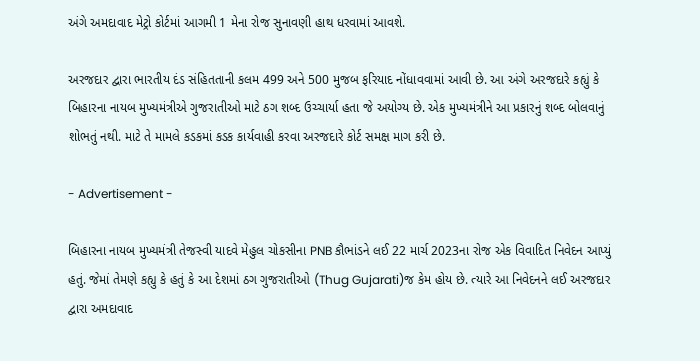અંગે અમદાવાદ મેટ્રો કોર્ટમાં આગમી 1 મેના રોજ સુનાવણી હાથ ધરવામાં આવશે.

અરજદાર દ્વારા ભારતીય દંડ સંહિતતાની કલમ 499 અને 500 મુજબ ફરિયાદ નોંધાવવામાં આવી છે. આ અંગે અરજદારે કહ્યું કે બિહારના નાયબ મુખ્યમંત્રીએ ગુજરાતીઓ માટે ઠગ શબ્દ ઉચ્ચાર્યા હતા જે અયોગ્ય છે. એક મુખ્યમંત્રીને આ પ્રકારનું શબ્દ બોલવાનું શોભતું નથી. માટે તે મામલે કડકમાં કડક કાર્યવાહી કરવા અરજદારે કોર્ટ સમક્ષ માગ કરી છે.

- Advertisement -

બિહારના નાયબ મુખ્યમંત્રી તેજસ્વી યાદવે મેહુલ ચોકસીના PNB કૌભાંડને લઈ 22 માર્ચ 2023ના રોજ એક વિવાદિત નિવેદન આપ્યું હતું. જેમાં તેમણે કહ્યુ કે હતું કે આ દેશમાં ઠગ ગુજરાતીઓ (Thug Gujarati)જ કેમ હોય છે. ત્યારે આ નિવેદનને લઈ અરજદાર દ્વારા અમદાવાદ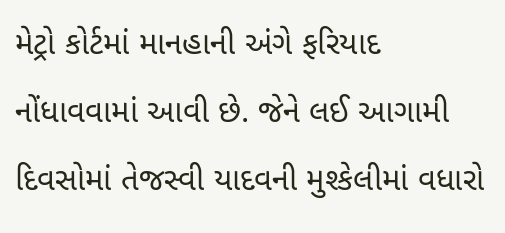મેટ્રો કોર્ટમાં માનહાની અંગે ફરિયાદ નોંધાવવામાં આવી છે. જેને લઈ આગામી દિવસોમાં તેજસ્વી યાદવની મુશ્કેલીમાં વધારો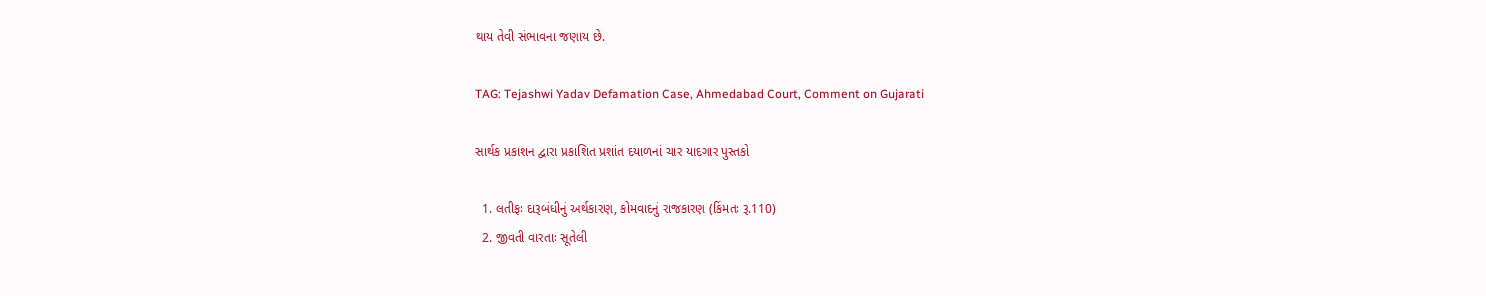થાય તેવી સંભાવના જણાય છે.

TAG: Tejashwi Yadav Defamation Case, Ahmedabad Court, Comment on Gujarati

સાર્થક પ્રકાશન દ્વારા પ્રકાશિત પ્રશાંત દયાળનાં ચાર યાદગાર પુસ્તકો

  1. લતીફઃ દારૂબંધીનું અર્થકારણ, કોમવાદનું રાજકારણ (કિંમતઃ રૂ.110)
  2. જીવતી વારતાઃ સૂતેલી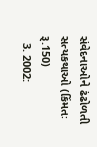સંવેદનાઓને ઢંઢોળતી સત્યકથાઓ (કિંમતઃ રૂ.150)
  3. 2002: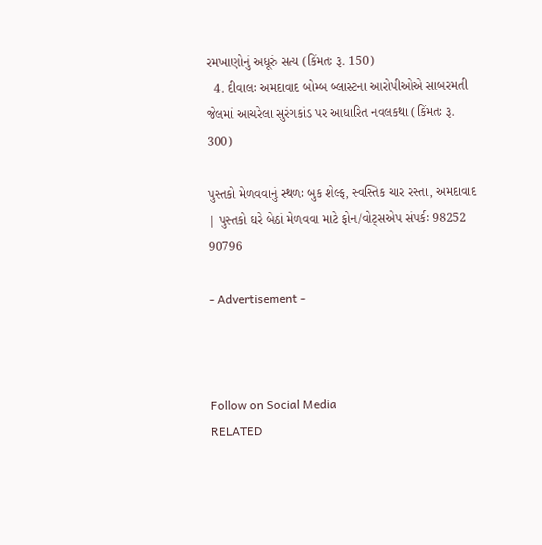રમખાણોનું અધૂરું સત્ય (કિંમતઃ રૂ. 150)
  4. દીવાલઃ અમદાવાદ બોમ્બ બ્લાસ્ટના આરોપીઓએ સાબરમતી જેલમાં આચરેલા સુરંગકાંડ પર આધારિત નવલકથા (કિંમતઃ રૂ. 300)

પુસ્તકો મેળવવાનું સ્થળઃ બુક શેલ્ફ, સ્વસ્તિક ચાર રસ્તા, અમદાવાદ | પુસ્તકો ઘરે બેઠાં મેળવવા માટે ફોન/વોટ્સએપ સંપર્કઃ 98252 90796

- Advertisement -



Follow on Social Media
RELATED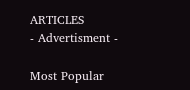ARTICLES
- Advertisment -

Most Popular